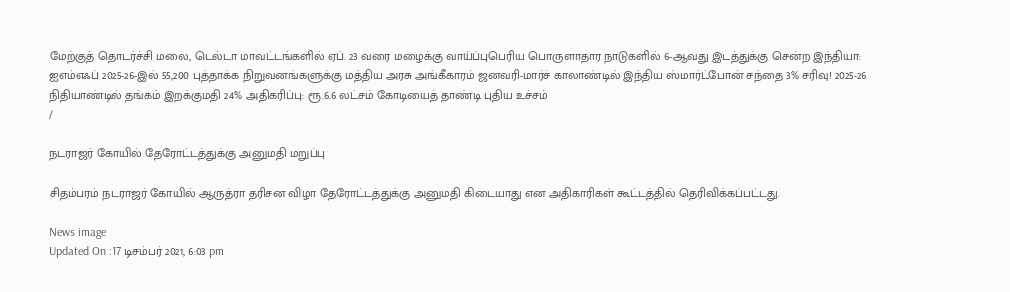மேற்குத் தொடர்ச்சி மலை, டெல்டா மாவட்டங்களில் ஏப். 23 வரை மழைக்கு வாய்ப்புபெரிய பொருளாதார நாடுகளில் 6-ஆவது இடத்துக்கு சென்ற இந்தியா: ஐஎம்எஃப் 2025-26-இல் 55,200 புத்தாக்க நிறுவனங்களுக்கு மத்திய அரசு அங்கீகாரம் ஜனவரி-மார்ச் காலாண்டில் இந்திய ஸ்மார்ட்போன் சந்தை 3% சரிவு! 2025-26 நிதியாண்டில் தங்கம் இறக்குமதி 24% அதிகரிப்பு: ரூ.6.6 லட்சம் கோடியைத் தாண்டி புதிய உச்சம்
/

நடராஜர் கோயில் தேரோட்டத்துக்கு அனுமதி மறுப்பு

சிதம்பரம் நடராஜர் கோயில் ஆருத்ரா தரிசன விழா தேரோட்டத்துக்கு அனுமதி கிடையாது என அதிகாரிகள் கூட்டத்தில் தெரிவிக்கப்பட்டது.

News image
Updated On :17 டிசம்பர் 2021, 6:03 pm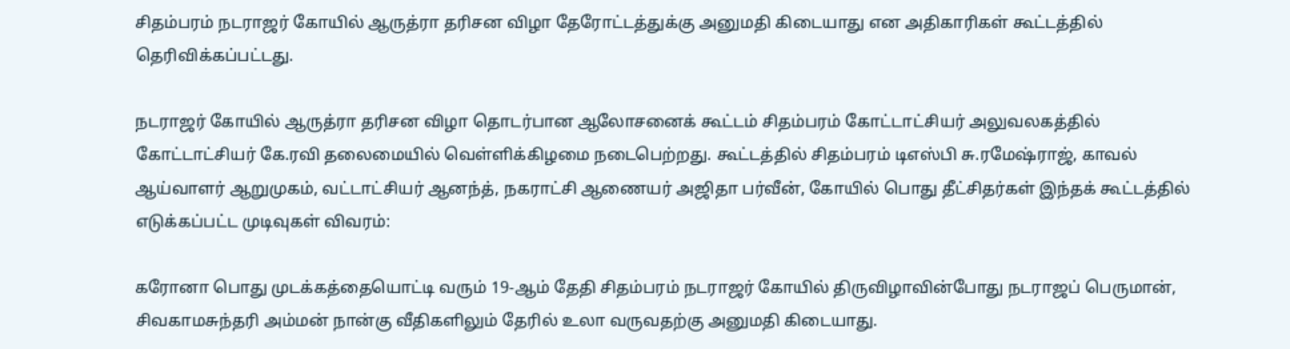சிதம்பரம் நடராஜர் கோயில் ஆருத்ரா தரிசன விழா தேரோட்டத்துக்கு அனுமதி கிடையாது என அதிகாரிகள் கூட்டத்தில் தெரிவிக்கப்பட்டது.

நடராஜர் கோயில் ஆருத்ரா தரிசன விழா தொடர்பான ஆலோசனைக் கூட்டம் சிதம்பரம் கோட்டாட்சியர் அலுவலகத்தில் கோட்டாட்சியர் கே.ரவி தலைமையில் வெள்ளிக்கிழமை நடைபெற்றது. கூட்டத்தில் சிதம்பரம் டிஎஸ்பி சு.ரமேஷ்ராஜ், காவல் ஆய்வாளர் ஆறுமுகம், வட்டாட்சியர் ஆனந்த், நகராட்சி ஆணையர் அஜிதா பர்வீன், கோயில் பொது தீட்சிதர்கள் இந்தக் கூட்டத்தில் எடுக்கப்பட்ட முடிவுகள் விவரம்:

கரோனா பொது முடக்கத்தையொட்டி வரும் 19-ஆம் தேதி சிதம்பரம் நடராஜர் கோயில் திருவிழாவின்போது நடராஜப் பெருமான், சிவகாமசுந்தரி அம்மன் நான்கு வீதிகளிலும் தேரில் உலா வருவதற்கு அனுமதி கிடையாது.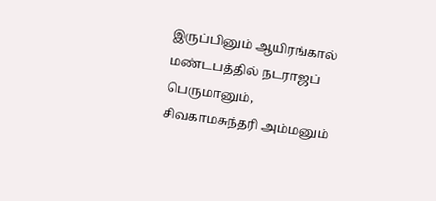இருப்பினும் ஆயிரங்கால் மண்டபத்தில் நடராஜப் பெருமானும், சிவகாமசுந்தரி அம்மனும்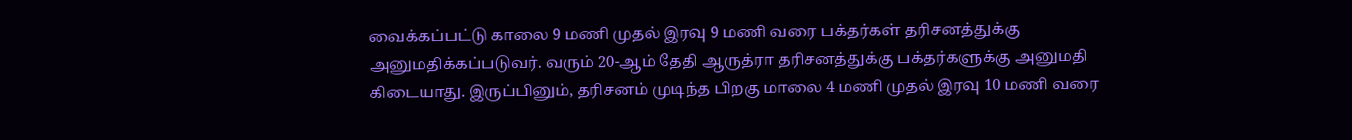வைக்கப்பட்டு காலை 9 மணி முதல் இரவு 9 மணி வரை பக்தர்கள் தரிசனத்துக்கு அனுமதிக்கப்படுவர். வரும் 20-ஆம் தேதி ஆருத்ரா தரிசனத்துக்கு பக்தர்களுக்கு அனுமதி கிடையாது. இருப்பினும், தரிசனம் முடிந்த பிறகு மாலை 4 மணி முதல் இரவு 10 மணி வரை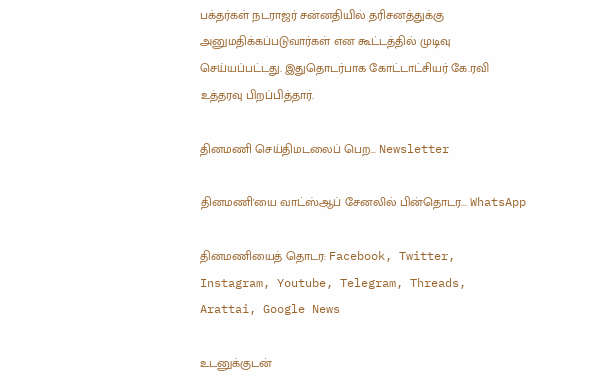பக்தர்கள் நடராஜர் சன்னதியில் தரிசனத்துக்கு அனுமதிக்கப்படுவார்கள் என கூட்டத்தில் முடிவு செய்யப்பட்டது. இதுதொடர்பாக கோட்டாட்சியர் கே.ரவி உத்தரவு பிறப்பித்தார்.

தினமணி செய்திமடலைப் பெற... Newsletter

தினமணி'யை வாட்ஸ்ஆப் சேனலில் பின்தொடர... WhatsApp

தினமணியைத் தொடர: Facebook, Twitter, Instagram, Youtube, Telegram, Threads, Arattai, Google News

உடனுக்குடன்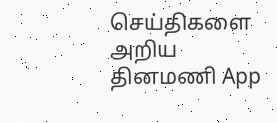செய்திகளை அறிய தினமணி App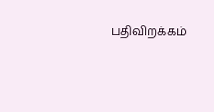பதிவிறக்கம்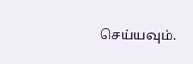செய்யவும்.